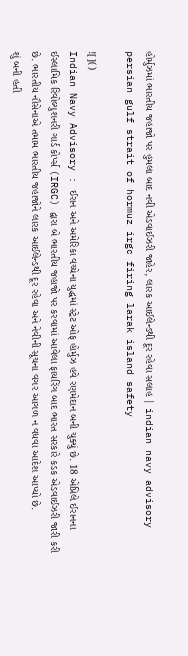હોર્મુઝમાં ભારતીય જહાજો પર હુમલા બાદ નવી એડવાઈઝરી જાહેર, લારક આઈલેન્ડથી દૂર રહેવા સલાહ | indian navy advisory persian gulf strait of hormuz irgc firing larak island safety

![]()
Indian Navy Advisory : ઈરાન અને અમેરિકા વચ્ચેના યુદ્ધમાં સ્ટ્રેટ ઓફ હોર્મુઝ હવે રણમેદાન બની ચુક્યું છે. 18 એપ્રિલે ઈરાનના ઈસ્લામિક રિવોલ્યુશનરી ગાર્ડ કોર્પ્સ (IRGC) દ્વારા બે ભારતીય જહાજો પર કરવામાં આવેલા ફાયરિંગ બાદ ભારત સરકારે કડક એડવાઈઝરી જારી કરી છે. ભારતીય નૌસેનાએ તમામ ભારતીય જહાજોને લારક આઈલેન્ડથી દૂર રહેવા અને નેવીની સૂચના વગર આગળ ન વધવા આદેશ આપ્યો છે.
શું બની હતી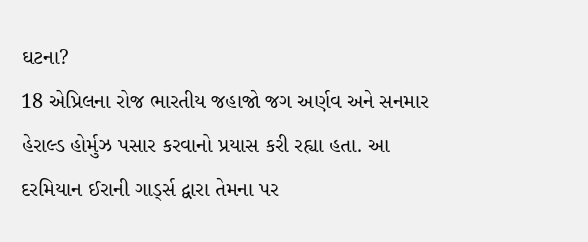ઘટના?
18 એપ્રિલના રોજ ભારતીય જહાજો જગ અર્ણવ અને સનમાર હેરાલ્ડ હોર્મુઝ પસાર કરવાનો પ્રયાસ કરી રહ્યા હતા. આ દરમિયાન ઈરાની ગાર્ડ્સ દ્વારા તેમના પર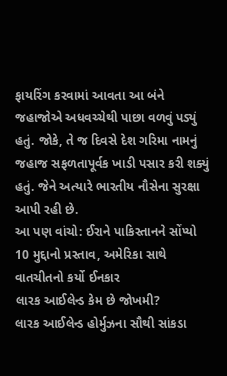ફાયરિંગ કરવામાં આવતા આ બંને જહાજોએ અધવચ્ચેથી પાછા વળવું પડ્યું હતું. જોકે, તે જ દિવસે દેશ ગરિમા નામનું જહાજ સફળતાપૂર્વક ખાડી પસાર કરી શક્યું હતું. જેને અત્યારે ભારતીય નૌસેના સુરક્ષા આપી રહી છે.
આ પણ વાંચો: ઈરાને પાકિસ્તાનને સોંપ્યો 10 મુદ્દાનો પ્રસ્તાવ, અમેરિકા સાથે વાતચીતનો કર્યો ઈનકાર
લારક આઈલેન્ડ કેમ છે જોખમી?
લારક આઈલેન્ડ હોર્મુઝના સૌથી સાંકડા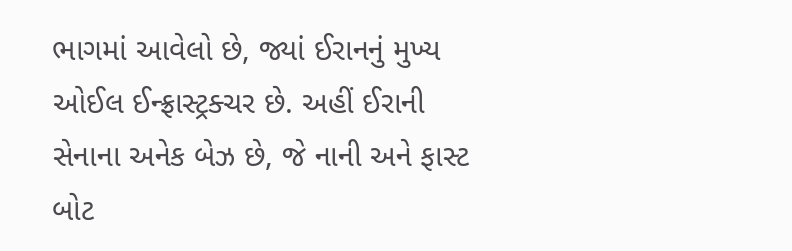ભાગમાં આવેલો છે, જ્યાં ઈરાનનું મુખ્ય ઓઈલ ઈન્ફ્રાસ્ટ્રક્ચર છે. અહીં ઈરાની સેનાના અનેક બેઝ છે, જે નાની અને ફાસ્ટ બોટ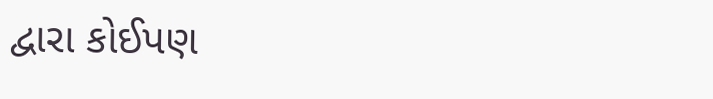દ્વારા કોઈપણ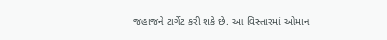જહાજને ટાર્ગેટ કરી શકે છે. આ વિસ્તારમાં ઓમાન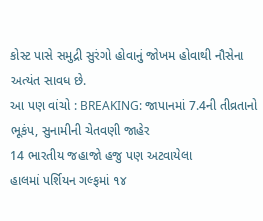કોસ્ટ પાસે સમુદ્રી સુરંગો હોવાનું જોખમ હોવાથી નૌસેના અત્યંત સાવધ છે.
આ પણ વાંચો : BREAKING: જાપાનમાં 7.4ની તીવ્રતાનો ભૂકંપ, સુનામીની ચેતવણી જાહેર
14 ભારતીય જહાજો હજુ પણ અટવાયેલા
હાલમાં પર્શિયન ગલ્ફમાં ૧૪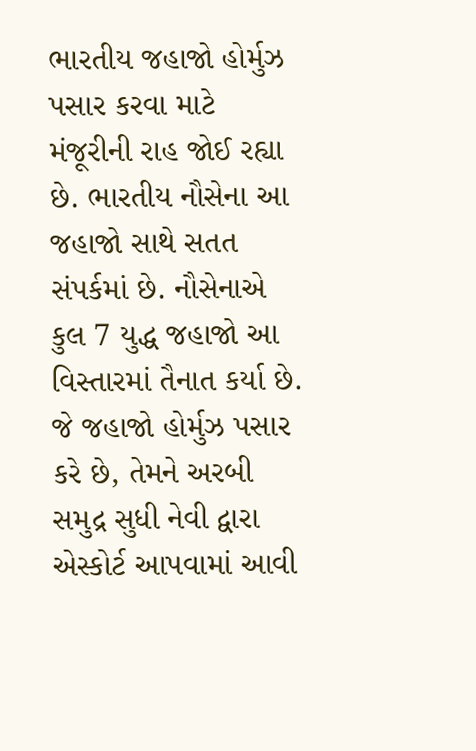ભારતીય જહાજો હોર્મુઝ પસાર કરવા માટે મંજૂરીની રાહ જોઈ રહ્યા છે. ભારતીય નૌસેના આ જહાજો સાથે સતત સંપર્કમાં છે. નૌસેનાએ કુલ 7 યુદ્ધ જહાજો આ વિસ્તારમાં તૈનાત કર્યા છે. જે જહાજો હોર્મુઝ પસાર કરે છે, તેમને અરબી સમુદ્ર સુધી નેવી દ્વારા એસ્કોર્ટ આપવામાં આવી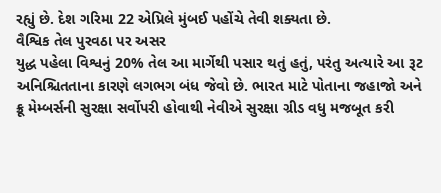રહ્યું છે. દેશ ગરિમા 22 એપ્રિલે મુંબઈ પહોંચે તેવી શક્યતા છે.
વૈશ્વિક તેલ પુરવઠા પર અસર
યુદ્ધ પહેલા વિશ્વનું 20% તેલ આ માર્ગેથી પસાર થતું હતું, પરંતુ અત્યારે આ રૂટ અનિશ્ચિતતાના કારણે લગભગ બંધ જેવો છે. ભારત માટે પોતાના જહાજો અને ક્રૂ મેમ્બર્સની સુરક્ષા સર્વોપરી હોવાથી નેવીએ સુરક્ષા ગ્રીડ વધુ મજબૂત કરી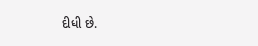દીધી છે.